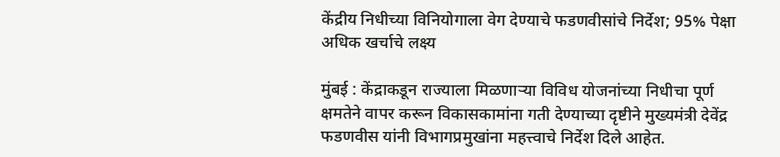केंद्रीय निधीच्या विनियोगाला वेग देण्याचे फडणवीसांचे निर्देश; 95% पेक्षा अधिक खर्चाचे लक्ष्य

मुंबई : केंद्राकडून राज्याला मिळणाऱ्या विविध योजनांच्या निधीचा पूर्ण क्षमतेने वापर करून विकासकामांना गती देण्याच्या दृष्टीने मुख्यमंत्री देवेंद्र फडणवीस यांनी विभागप्रमुखांना महत्त्वाचे निर्देश दिले आहेत.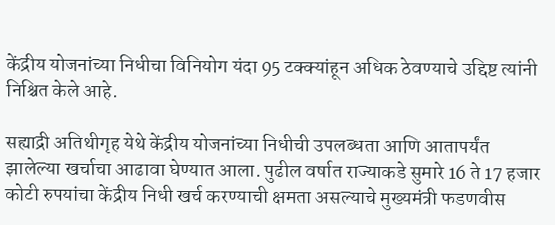केंद्रीय योजनांच्या निधीचा विनियोग यंदा 95 टक्क्यांहून अधिक ठेवण्याचे उद्दिष्ट त्यांनी निश्चित केले आहे.

सह्याद्री अतिथीगृह येथे केंद्रीय योजनांच्या निधीची उपलब्धता आणि आतापर्यंत झालेल्या खर्चाचा आढावा घेण्यात आला. पुढील वर्षात राज्याकडे सुमारे 16 ते 17 हजार कोटी रुपयांचा केंद्रीय निधी खर्च करण्याची क्षमता असल्याचे मुख्यमंत्री फडणवीस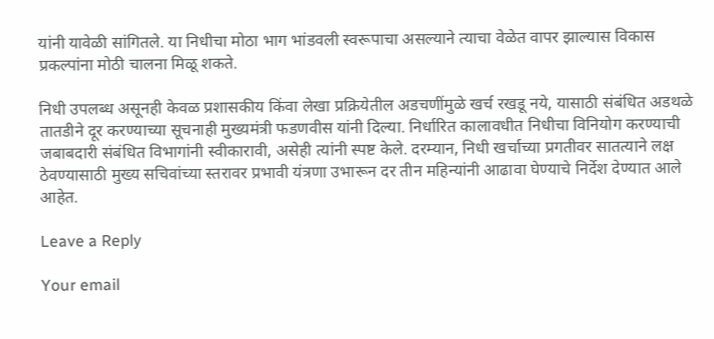यांनी यावेळी सांगितले. या निधीचा मोठा भाग भांडवली स्वरूपाचा असल्याने त्याचा वेळेत वापर झाल्यास विकास प्रकल्पांना मोठी चालना मिळू शकते.

निधी उपलब्ध असूनही केवळ प्रशासकीय किंवा लेखा प्रक्रियेतील अडचणींमुळे खर्च रखडू नये, यासाठी संबंधित अडथळे तातडीने दूर करण्याच्या सूचनाही मुख्यमंत्री फडणवीस यांनी दिल्या. निर्धारित कालावधीत निधीचा विनियोग करण्याची जबाबदारी संबंधित विभागांनी स्वीकारावी, असेही त्यांनी स्पष्ट केले. दरम्यान, निधी खर्चाच्या प्रगतीवर सातत्याने लक्ष ठेवण्यासाठी मुख्य सचिवांच्या स्तरावर प्रभावी यंत्रणा उभारून दर तीन महिन्यांनी आढावा घेण्याचे निर्देश देण्यात आले आहेत.

Leave a Reply

Your email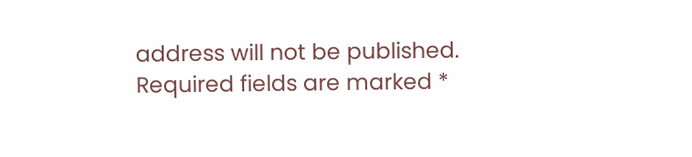address will not be published. Required fields are marked *